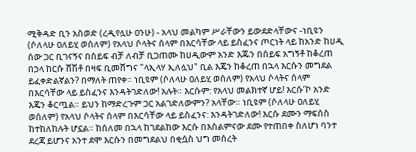ሚቅዳድ ቢን አስወድ (ረዲየሏሁ ዐንሁ) - አላህ መልካም ሥራቸውን ይውደድላቸውና -ነቢዩን (ሶለላሁ ዐለይሂ ወሰለም) የአላህ ሶላትና ሰላም በእርሳቸው ላይ ይስፈንና ጦርነት ላይ ከአንድ ከሀዲ ሰው ጋር ቢገናኝና በሰይፍ ብቻ ለብቻ ቢጋጠሙ ከሀዲውም አንድ እጁን በሰይፍ አግኝቶ ከቆረጠ በኃላ ከርሱ ሸሽቶ በዛፍ ቢመሸግና "ላኢላሃ ኢለሏህ" ቢል እጄን ከቆረጠ በኋላ እርሱን መግደል ይፈቀድልኛልን? በማለት ጠየቀ። ነቢዩም (ሶለላሁ ዐለይሂ ወሰለም) የአላህ ሶላትና ሰላም በእርሳቸው ላይ ይስፈንና እንዳትገድለው! አሉት። እርሱም: የአላህ መልክተኛ ሆይ! እርሱ’ኮ አንድ እጄን ቆርጧል። ይህን ከማድረጉም ጋር አልገድለውምን? አላቸው። ነቢዩም (ሶለላሁ ዐለይሂ ወሰለም) የአላህ ሶላትና ሰላም በእርሳቸው ላይ ይስፈንና: እንዳትገድለው! እርሱ ደሙን ማፍሰስ ከተከለከሉት ሆኗል። ከሰለመ በኋላ ከገደልከው እርሱ በእስልምናው ደሙ የተጠበቀ ስለሆነ ባንተ ደረጃ ይሆንና አንተ ደሞ እርሱን በመግደልህ በቂሷስ ህግ መሰረት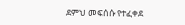ደምህ መፍሰሱ የተፈቀደ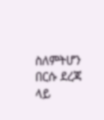ስለምትሆን በርሱ ደረጃ ላይ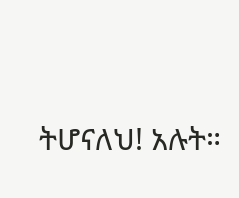ትሆናለህ! አሉት።